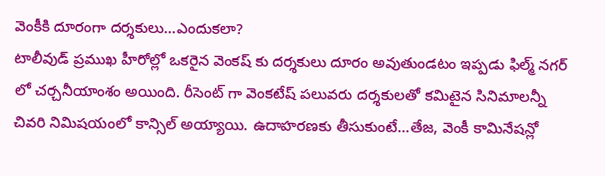వెంకీకి దూరంగా దర్శకులు...ఎందుకలా?
టాలీవుడ్ ప్రముఖ హీరోల్లో ఒకరైన వెంకష్ కు దర్శకులు దూరం అవుతుండటం ఇప్పడు ఫిల్మ్ నగర్ లో చర్చనీయాంశం అయింది. రీసెంట్ గా వెంకటేష్ పలువరు దర్శకులతో కమిటైన సినిమాలన్నీ చివరి నిమిషయంలో కాన్సిల్ అయ్యాయి. ఉదాహరణకు తీసుకుంటే...తేజ, వెంకీ కామినేషన్లో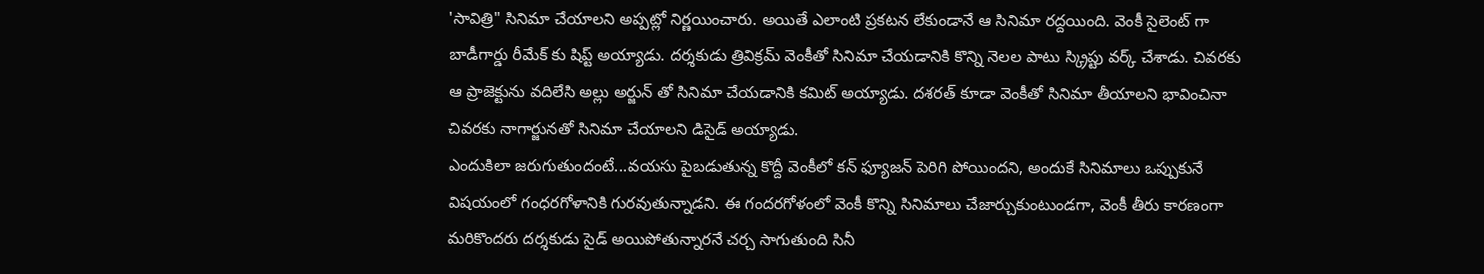'సావిత్రి" సినిమా చేయాలని అప్పట్లో నిర్ణయించారు. అయితే ఎలాంటి ప్రకటన లేకుండానే ఆ సినిమా రద్దయింది. వెంకీ సైలెంట్ గా బాడీగార్డు రీమేక్ కు షిప్ట్ అయ్యాడు. దర్శకుడు త్రివిక్రమ్ వెంకీతో సినిమా చేయడానికి కొన్ని నెలల పాటు స్క్రిప్టు వర్క్ చేశాడు. చివరకు ఆ ప్రాజెక్టును వదిలేసి అల్లు అర్జున్ తో సినిమా చేయడానికి కమిట్ అయ్యాడు. దశరత్ కూడా వెంకీతో సినిమా తీయాలని భావించినా చివరకు నాగార్జునతో సినిమా చేయాలని డిసైడ్ అయ్యాడు.
ఎందుకిలా జరుగుతుందంటే...వయసు పైబడుతున్న కొద్దీ వెంకీలో కన్ ఫ్యూజన్ పెరిగి పోయిందని, అందుకే సినిమాలు ఒప్పుకునే విషయంలో గంధరగోళానికి గురవుతున్నాడని. ఈ గందరగోళంలో వెంకీ కొన్ని సినిమాలు చేజార్చుకుంటుండగా, వెంకీ తీరు కారణంగా మరికొందరు దర్శకుడు సైడ్ అయిపోతున్నారనే చర్చ సాగుతుంది సినీ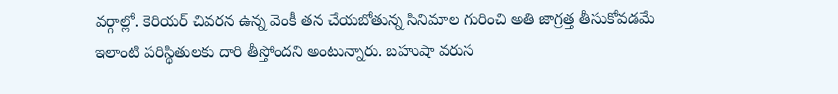వర్గాల్లో. కెరియర్ చివరన ఉన్న వెంకీ తన చేయబోతున్న సినిమాల గురించి అతి జాగ్రత్త తీసుకోవడమే ఇలాంటి పరిస్థితులకు దారి తీస్తోందని అంటున్నారు. బహుషా వరుస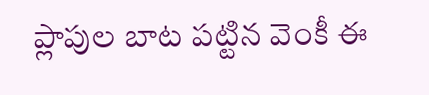ప్లాపుల బాట పట్టిన వెంకీ ఈ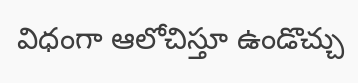విధంగా ఆలోచిస్తూ ఉండొచ్చు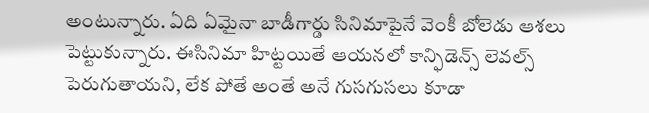అంటున్నారు. ఏది ఏమైనా బాడీగార్డు సినిమాపైనే వెంకీ బోలెడు ఆశలు పెట్టుకున్నారు. ఈసినిమా హిట్టయితే ఆయనలో కాన్ఫిడెన్స్ లెవల్స్ పెరుగుతాయని, లేక పోతే అంతే అనే గుసగుసలు కూడా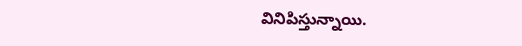వినిపిస్తున్నాయి.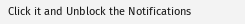Click it and Unblock the Notifications